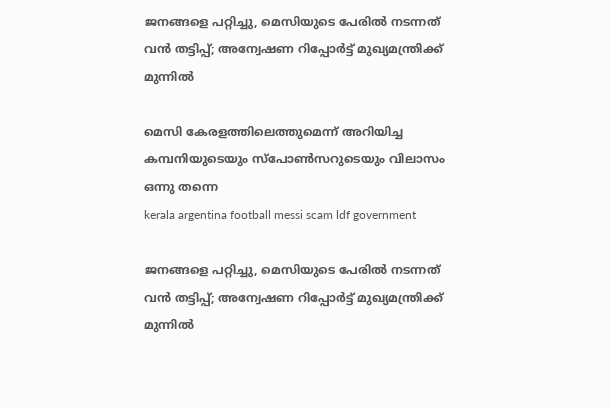ജനങ്ങളെ പറ്റിച്ചു, മെസിയുടെ പേരിൽ നടന്നത് വൻ തട്ടിപ്പ്; അന്വേഷണ റിപ്പോർട്ട് മുഖ്യമന്ത്രിക്ക് മുന്നിൽ

മെസി കേരളത്തിലെത്തുമെന്ന് അറിയിച്ച കമ്പനിയുടെയും സ്പോൺസറുടെയും വിലാസം ഒന്നു തന്നെ
kerala argentina football messi scam ldf government

ജനങ്ങളെ പറ്റിച്ചു, മെസിയുടെ പേരിൽ നടന്നത് വൻ തട്ടിപ്പ്; അന്വേഷണ റിപ്പോർട്ട് മുഖ്യമന്ത്രിക്ക് മുന്നിൽ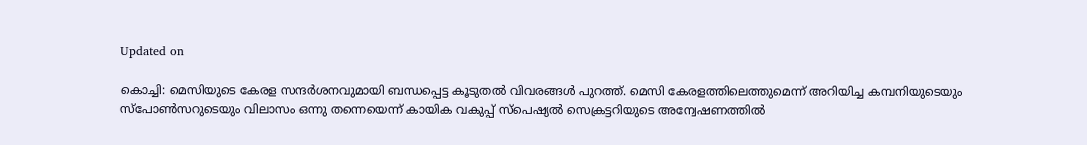Updated on

കൊച്ചി: മെസിയുടെ കേരള സന്ദർശനവുമായി ബന്ധപ്പെട്ട കൂടുതൽ വിവരങ്ങൾ പുറത്ത്. മെസി കേരളത്തിലെത്തുമെന്ന് അറിയിച്ച കമ്പനിയുടെയും സ്പോൺസറുടെയും വിലാസം ഒന്നു തന്നെയെന്ന് കായിക വകുപ്പ് സ്പെഷ്യൽ സെക്രട്ടറിയുടെ അന്വേഷണത്തിൽ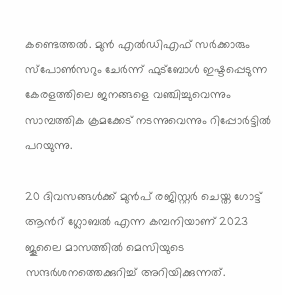കണ്ടെത്തൽ. മുൻ എൽഡിഎഫ് സർക്കാരും സ്പോൺസറും ചേർന്ന് ഫുട്ബോൾ ഇഷ്ടപ്പെടുന്ന കേരളത്തിലെ ജനങ്ങളെ വഞ്ചിച്ചുവെന്നും സാമ്പത്തിക ക്രമക്കേട് നടന്നുവെന്നും റിപ്പോർട്ടിൽ പറയുന്നു.

20 ദിവസങ്ങൾക്ക് മുൻപ് രജിസ്റ്റർ ചെയ്ത ഗോട്ട് ആന്‍റ് ഗ്ലോബൽ എന്ന കമ്പനിയാണ് 2023 ജൂലൈ മാസത്തിൽ മെസിയുടെ സന്ദർശനത്തെക്കുറിച്ച് അറിയിക്കുന്നത്.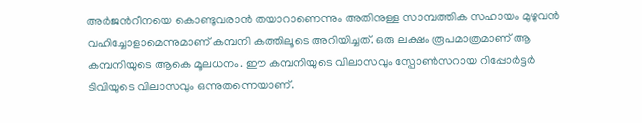അർജന്‍റീനയെ കൊണ്ടുവരാൻ തയാറാണെന്നും അതിനുള്ള സാമ്പത്തിക സഹായം മുഴുവൻ വഹിച്ചോളാമെന്നുമാണ് കമ്പനി കത്തിലൂടെ അറിയിച്ചത്. ഒരു ലക്ഷം രൂപമാത്രമാണ് ആ കമ്പനിയുടെ ആകെ മൂലധനം. ഈ കമ്പനിയുടെ വിലാസവും സ്പോൺസറാ‍യ റിപ്പോർ‌ട്ടർ ടിവിയുടെ വിലാസവും ഒന്നുതന്നെയാണ്.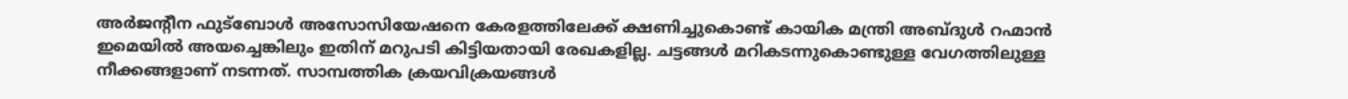അർജന്‍റീന ഫുട്ബോൾ അസോസിയേഷനെ കേരളത്തിലേക്ക് ക്ഷണിച്ചുകൊണ്ട് കായിക മന്ത്രി അബ്ദുൾ റഹ്മാൻ ഇമെയിൽ അയച്ചെങ്കിലും ഇതിന് മറുപടി കിട്ടിയതായി രേഖകളില്ല. ചട്ടങ്ങൾ മറികടന്നുകൊണ്ടുള്ള വേഗത്തിലുള്ള നീക്കങ്ങളാണ് നടന്നത്. സാമ്പത്തിക ക്രയവിക്രയങ്ങൾ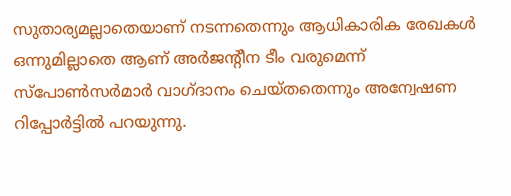സുതാര്യമല്ലാതെയാണ് നടന്നതെന്നും ആധികാരിക രേഖകൾ ഒന്നുമില്ലാതെ ആണ് അർജന്‍റീന ടീം വരുമെന്ന് സ്പോൺസർമാർ വാഗ്ദാനം ചെയ്തതെന്നും അന്വേഷണ റിപ്പോർട്ടിൽ പറയുന്നു.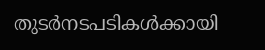തുടർനടപടികൾക്കായി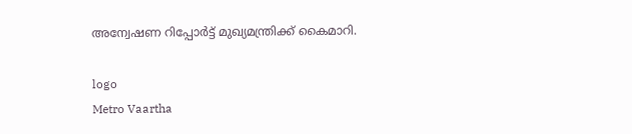അന്വേഷണ റിപ്പോർട്ട് മുഖ്യമന്ത്രിക്ക് കൈമാറി.

logo
Metro Vaartha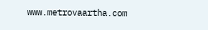www.metrovaartha.com